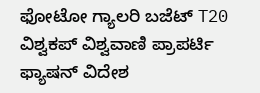ಫೋಟೋ ಗ್ಯಾಲರಿ ಬಜೆಟ್ T20 ವಿಶ್ವಕಪ್ ವಿಶ್ವವಾಣಿ ಪ್ರಾಪರ್ಟಿ ಫ್ಯಾಷನ್ ವಿದೇಶ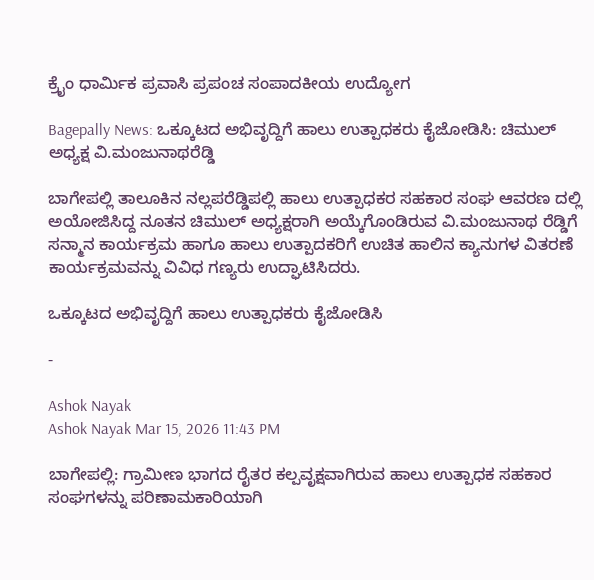ಕ್ರೈಂ ಧಾರ್ಮಿಕ ಪ್ರವಾಸಿ ಪ್ರಪಂಚ ಸಂಪಾದಕೀಯ ಉದ್ಯೋಗ

Bagepally News: ಒಕ್ಕೂಟದ ಅಭಿವೃದ್ದಿಗೆ ಹಾಲು ಉತ್ಪಾಧಕರು ಕೈಜೋಡಿಸಿ: ಚಿಮುಲ್ ಅಧ್ಯಕ್ಷ ವಿ.ಮಂಜುನಾಥರೆಡ್ಡಿ

ಬಾಗೇಪಲ್ಲಿ ತಾಲೂಕಿನ ನಲ್ಲಪರೆಡ್ಡಿಪಲ್ಲಿ ಹಾಲು ಉತ್ಪಾಧಕರ ಸಹಕಾರ ಸಂಘ ಆವರಣ ದಲ್ಲಿ ಅಯೋಜಿಸಿದ್ದ ನೂತನ ಚಿಮುಲ್ ಅಧ್ಯಕ್ಷರಾಗಿ ಅಯ್ಕೆಗೊಂಡಿರುವ ವಿ.ಮಂಜುನಾಥ ರೆಡ್ಡಿಗೆ ಸನ್ಮಾನ ಕಾರ್ಯಕ್ರಮ ಹಾಗೂ ಹಾಲು ಉತ್ಪಾದಕರಿಗೆ ಉಚಿತ ಹಾಲಿನ ಕ್ಯಾನುಗಳ ವಿತರಣೆ ಕಾರ್ಯಕ್ರಮವನ್ನು ವಿವಿಧ ಗಣ್ಯರು ಉದ್ಘಾಟಿಸಿದರು.

ಒಕ್ಕೂಟದ ಅಭಿವೃದ್ದಿಗೆ ಹಾಲು ಉತ್ಪಾಧಕರು ಕೈಜೋಡಿಸಿ

-

Ashok Nayak
Ashok Nayak Mar 15, 2026 11:43 PM

ಬಾಗೇಪಲ್ಲಿ: ಗ್ರಾಮೀಣ ಭಾಗದ ರೈತರ ಕಲ್ಪವೃಕ್ಷವಾಗಿರುವ ಹಾಲು ಉತ್ಪಾಧಕ ಸಹಕಾರ ಸಂಘಗಳನ್ನು ಪರಿಣಾಮಕಾರಿಯಾಗಿ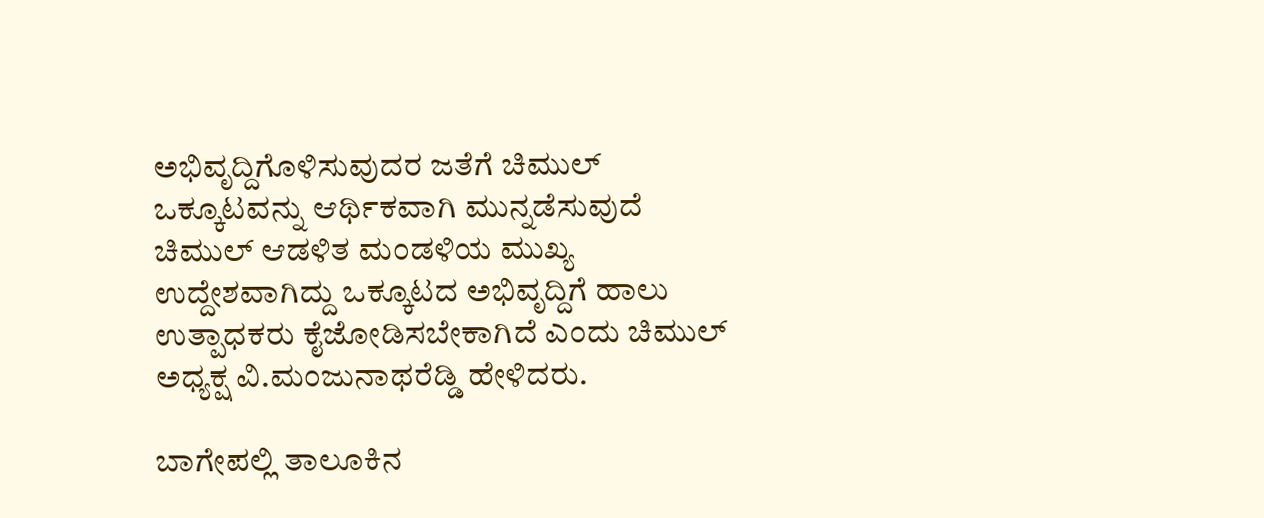ಅಭಿವೃದ್ದಿಗೊಳಿಸುವುದರ ಜತೆಗೆ ಚಿಮುಲ್ ಒಕ್ಕೂಟವನ್ನು ಆರ್ಥಿಕವಾಗಿ ಮುನ್ನಡೆಸುವುದೆ ಚಿಮುಲ್ ಆಡಳಿತ ಮಂಡಳಿಯ ಮುಖ್ಯ ಉದ್ದೇಶವಾಗಿದ್ದು ಒಕ್ಕೂಟದ ಅಭಿವೃದ್ದಿಗೆ ಹಾಲು ಉತ್ಪಾಧಕರು ಕೈಜೋಡಿಸಬೇಕಾಗಿದೆ ಎಂದು ಚಿಮುಲ್ ಅಧ್ಯಕ್ಷ ವಿ.ಮಂಜುನಾಥರೆಡ್ಡಿ ಹೇಳಿದರು.

ಬಾಗೇಪಲ್ಲಿ ತಾಲೂಕಿನ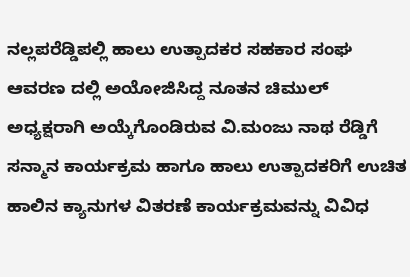ನಲ್ಲಪರೆಡ್ಡಿಪಲ್ಲಿ ಹಾಲು ಉತ್ಪಾದಕರ ಸಹಕಾರ ಸಂಘ ಆವರಣ ದಲ್ಲಿ ಅಯೋಜಿಸಿದ್ದ ನೂತನ ಚಿಮುಲ್ ಅಧ್ಯಕ್ಷರಾಗಿ ಅಯ್ಕೆಗೊಂಡಿರುವ ವಿ.ಮಂಜು ನಾಥ ರೆಡ್ಡಿಗೆ ಸನ್ಮಾನ ಕಾರ್ಯಕ್ರಮ ಹಾಗೂ ಹಾಲು ಉತ್ಪಾದಕರಿಗೆ ಉಚಿತ ಹಾಲಿನ ಕ್ಯಾನುಗಳ ವಿತರಣೆ ಕಾರ್ಯಕ್ರಮವನ್ನು ವಿವಿಧ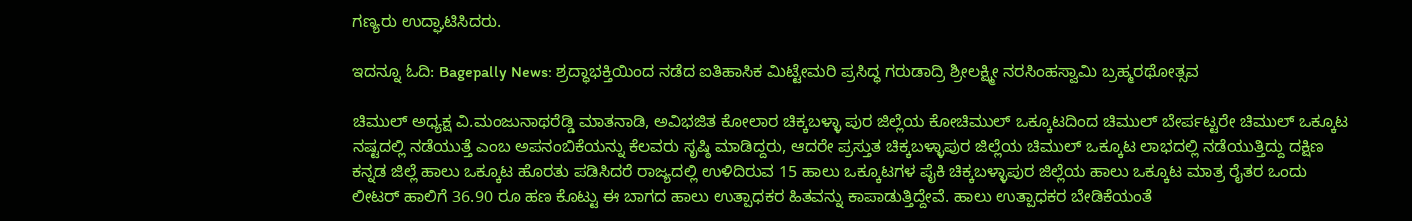ಗಣ್ಯರು ಉದ್ಘಾಟಿಸಿದರು.

ಇದನ್ನೂ ಓದಿ: Bagepally News: ಶ್ರದ್ಧಾಭಕ್ತಿಯಿಂದ ನಡೆದ ಐತಿಹಾಸಿಕ ಮಿಟ್ಟೇಮರಿ ಪ್ರಸಿದ್ಧ ಗರುಡಾದ್ರಿ ಶ್ರೀಲಕ್ಷ್ಮೀ ನರಸಿಂಹಸ್ವಾಮಿ ಬ್ರಹ್ಮರಥೋತ್ಸವ

ಚಿಮುಲ್ ಅಧ್ಯಕ್ಷ ವಿ.ಮಂಜುನಾಥರೆಡ್ಡಿ ಮಾತನಾಡಿ, ಅವಿಭಜಿತ ಕೋಲಾರ ಚಿಕ್ಕಬಳ್ಳಾ ಪುರ ಜಿಲ್ಲೆಯ ಕೋಚಿಮುಲ್ ಒಕ್ಕೂಟದಿಂದ ಚಿಮುಲ್ ಬೇರ್ಪಟ್ಟರೇ ಚಿಮುಲ್ ಒಕ್ಕೂಟ ನಷ್ಟದಲ್ಲಿ ನಡೆಯುತ್ತೆ ಎಂಬ ಅಪನಂಬಿಕೆಯನ್ನು ಕೆಲವರು ಸೃಷ್ಠಿ ಮಾಡಿದ್ದರು, ಆದರೇ ಪ್ರಸ್ತುತ ಚಿಕ್ಕಬಳ್ಳಾಪುರ ಜಿಲ್ಲೆಯ ಚಿಮುಲ್ ಒಕ್ಕೂಟ ಲಾಭದಲ್ಲಿ ನಡೆಯುತ್ತಿದ್ದು ದಕ್ಷಿಣ ಕನ್ನಡ ಜಿಲ್ಲೆ ಹಾಲು ಒಕ್ಕೂಟ ಹೊರತು ಪಡಿಸಿದರೆ ರಾಜ್ಯದಲ್ಲಿ ಉಳಿದಿರುವ 15 ಹಾಲು ಒಕ್ಕೂಟಗಳ ಪೈಕಿ ಚಿಕ್ಕಬಳ್ಳಾಪುರ ಜಿಲ್ಲೆಯ ಹಾಲು ಒಕ್ಕೂಟ ಮಾತ್ರ ರೈತರ ಒಂದು ಲೀಟರ್ ಹಾಲಿಗೆ 36.90 ರೂ ಹಣ ಕೊಟ್ಟು ಈ ಬಾಗದ ಹಾಲು ಉತ್ಪಾಧಕರ ಹಿತವನ್ನು ಕಾಪಾಡುತ್ತಿದ್ದೇವೆ. ಹಾಲು ಉತ್ಪಾಧಕರ ಬೇಡಿಕೆಯಂತೆ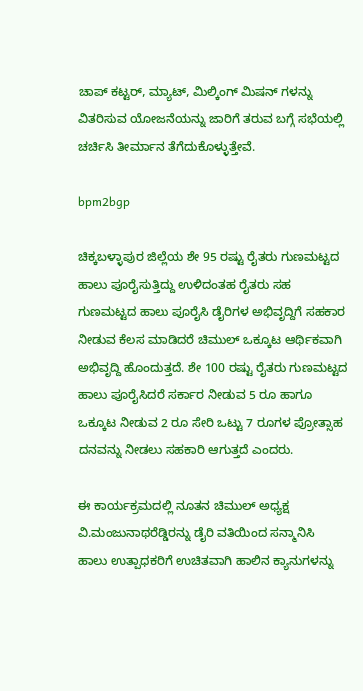ಚಾಪ್ ಕಟ್ಟರ್, ಮ್ಯಾಟ್, ಮಿಲ್ಕಿಂಗ್ ಮಿಷನ್ ಗಳನ್ನು ವಿತರಿಸುವ ಯೋಜನೆಯನ್ನು ಜಾರಿಗೆ ತರುವ ಬಗ್ಗೆ ಸಭೆಯಲ್ಲಿ ಚರ್ಚಿಸಿ ತೀರ್ಮಾನ ತೆಗೆದುಕೊಳ್ಳುತ್ತೇವೆ.

bpm2bgp

ಚಿಕ್ಕಬಳ್ಳಾಪುರ ಜಿಲ್ಲೆಯ ಶೇ 95 ರಷ್ಟು ರೈತರು ಗುಣಮಟ್ಟದ ಹಾಲು ಪೂರೈಸುತ್ತಿದ್ದು ಉಳಿದಂತಹ ರೈತರು ಸಹ ಗುಣಮಟ್ಟದ ಹಾಲು ಪೂರೈಸಿ ಡೈರಿಗಳ ಅಭಿವೃದ್ದಿಗೆ ಸಹಕಾರ ನೀಡುವ ಕೆಲಸ ಮಾಡಿದರೆ ಚಿಮುಲ್ ಒಕ್ಕೂಟ ಆರ್ಥಿಕವಾಗಿ ಅಭಿವೃದ್ದಿ ಹೊಂದುತ್ತದೆ. ಶೇ 100 ರಷ್ಟು ರೈತರು ಗುಣಮಟ್ಟದ ಹಾಲು ಪೂರೈಸಿದರೆ ಸರ್ಕಾರ ನೀಡುವ 5 ರೂ ಹಾಗೂ ಒಕ್ಕೂಟ ನೀಡುವ 2 ರೂ ಸೇರಿ ಒಟ್ಟು 7 ರೂಗಳ ಪ್ರೋತ್ಸಾಹ ದನವನ್ನು ನೀಡಲು ಸಹಕಾರಿ ಆಗುತ್ತದೆ ಎಂದರು.

ಈ ಕಾರ್ಯಕ್ರಮದಲ್ಲಿ ನೂತನ ಚಿಮುಲ್ ಅಧ್ಯಕ್ಷ ವಿ.ಮಂಜುನಾಥರೆಡ್ಡಿರನ್ನು ಡೈರಿ ವತಿಯಿಂದ ಸನ್ಮಾನಿಸಿ  ಹಾಲು ಉತ್ಪಾಧಕರಿಗೆ ಉಚಿತವಾಗಿ ಹಾಲಿನ ಕ್ಯಾನುಗಳನ್ನು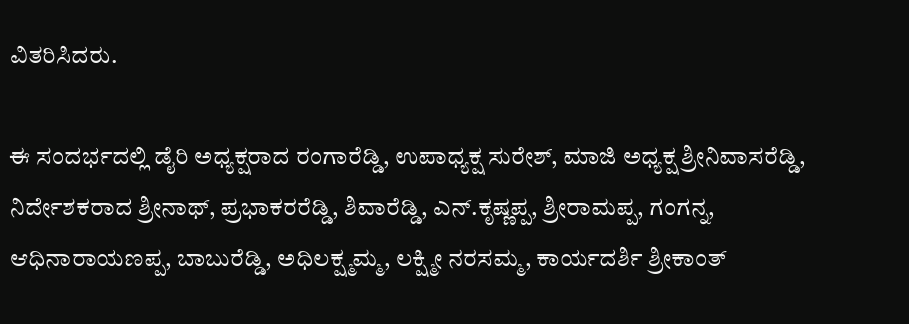ವಿತರಿಸಿದರು.

ಈ ಸಂದರ್ಭದಲ್ಲಿ ಡೈರಿ ಅಧ್ಯಕ್ಷರಾದ ರಂಗಾರೆಡ್ಡಿ, ಉಪಾಧ್ಯಕ್ಷ ಸುರೇಶ್, ಮಾಜಿ ಅಧ್ಯಕ್ಷ ಶ್ರೀನಿವಾಸರೆಡ್ಡಿ, ನಿರ್ದೇಶಕರಾದ ಶ್ರೀನಾಥ್, ಪ್ರಭಾಕರರೆಡ್ಡಿ, ಶಿವಾರೆಡ್ಡಿ, ಎನ್.ಕೃಷ್ಣಪ್ಪ, ಶ್ರೀರಾಮಪ್ಪ, ಗಂಗನ್ನ, ಆಧಿನಾರಾಯಣಪ್ಪ, ಬಾಬುರೆಡ್ಡಿ, ಅಧಿಲಕ್ಷ್ಮಮ್ಮ, ಲಕ್ಷ್ಮೀ ನರಸಮ್ಮ, ಕಾರ್ಯದರ್ಶಿ ಶ್ರೀಕಾಂತ್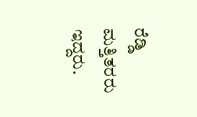ರೆಡ್ಡಿ ಮತ್ತಿತರರು ಇದ್ದರು.